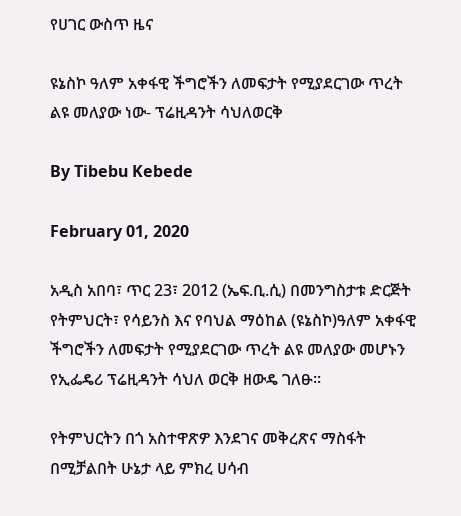የሀገር ውስጥ ዜና

ዩኔስኮ ዓለም አቀፋዊ ችግሮችን ለመፍታት የሚያደርገው ጥረት ልዩ መለያው ነው- ፕሬዚዳንት ሳህለወርቅ

By Tibebu Kebede

February 01, 2020

አዲስ አበባ፣ ጥር 23፣ 2012 (ኤፍ.ቢ.ሲ) በመንግስታቱ ድርጅት የትምህርት፣ የሳይንስ እና የባህል ማዕከል (ዩኔስኮ)ዓለም አቀፋዊ ችግሮችን ለመፍታት የሚያደርገው ጥረት ልዩ መለያው መሆኑን የኢፌዴሪ ፕሬዚዳንት ሳህለ ወርቅ ዘውዴ ገለፁ።

የትምህርትን በጎ አስተዋጽዎ እንደገና መቅረጽና ማስፋት በሚቻልበት ሁኔታ ላይ ምክረ ሀሳብ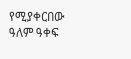የሚያቀርበው ዓለም ዓቀፍ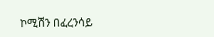ኮሚሽን በፈረንሳይ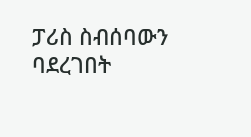ፓሪስ ስብሰባውን ባደረገበት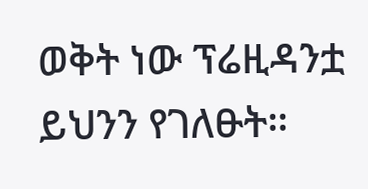ወቅት ነው ፕሬዚዳንቷ ይህንን የገለፁት።